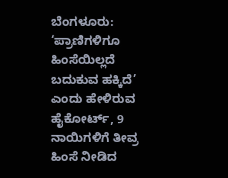ಬೆಂಗಳೂರು: ‘ಪ್ರಾಣಿಗಳಿಗೂ ಹಿಂಸೆಯಿಲ್ಲದೆ ಬದುಕುವ ಹಕ್ಕಿದೆ’ ಎಂದು ಹೇಳಿರುವ ಹೈಕೋರ್ಟ್, 9 ನಾಯಿಗಳಿಗೆ ತೀವ್ರ ಹಿಂಸೆ ನೀಡಿದ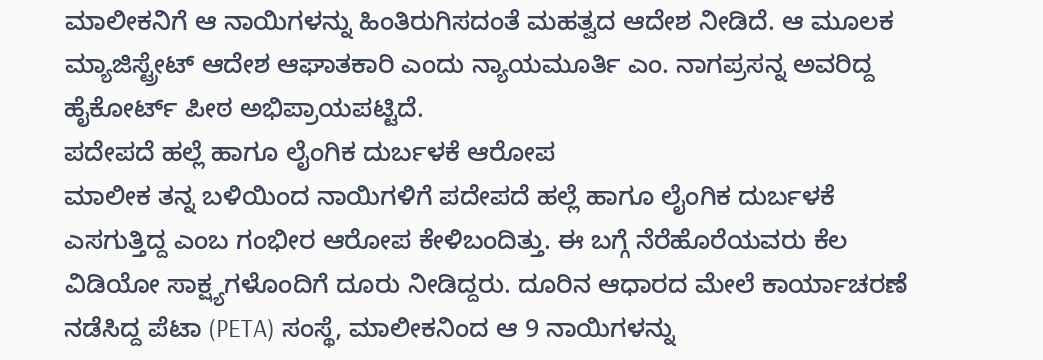ಮಾಲೀಕನಿಗೆ ಆ ನಾಯಿಗಳನ್ನು ಹಿಂತಿರುಗಿಸದಂತೆ ಮಹತ್ವದ ಆದೇಶ ನೀಡಿದೆ. ಆ ಮೂಲಕ ಮ್ಯಾಜಿಸ್ಟ್ರೇಟ್ ಆದೇಶ ಆಘಾತಕಾರಿ ಎಂದು ನ್ಯಾಯಮೂರ್ತಿ ಎಂ. ನಾಗಪ್ರಸನ್ನ ಅವರಿದ್ದ ಹೈಕೋರ್ಟ್ ಪೀಠ ಅಭಿಪ್ರಾಯಪಟ್ಟಿದೆ.
ಪದೇಪದೆ ಹಲ್ಲೆ ಹಾಗೂ ಲೈಂಗಿಕ ದುರ್ಬಳಕೆ ಆರೋಪ
ಮಾಲೀಕ ತನ್ನ ಬಳಿಯಿಂದ ನಾಯಿಗಳಿಗೆ ಪದೇಪದೆ ಹಲ್ಲೆ ಹಾಗೂ ಲೈಂಗಿಕ ದುರ್ಬಳಕೆ ಎಸಗುತ್ತಿದ್ದ ಎಂಬ ಗಂಭೀರ ಆರೋಪ ಕೇಳಿಬಂದಿತ್ತು. ಈ ಬಗ್ಗೆ ನೆರೆಹೊರೆಯವರು ಕೆಲ ವಿಡಿಯೋ ಸಾಕ್ಷ್ಯಗಳೊಂದಿಗೆ ದೂರು ನೀಡಿದ್ದರು. ದೂರಿನ ಆಧಾರದ ಮೇಲೆ ಕಾರ್ಯಾಚರಣೆ ನಡೆಸಿದ್ದ ಪೆಟಾ (PETA) ಸಂಸ್ಥೆ, ಮಾಲೀಕನಿಂದ ಆ 9 ನಾಯಿಗಳನ್ನು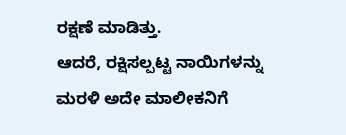ರಕ್ಷಣೆ ಮಾಡಿತ್ತು.
ಆದರೆ, ರಕ್ಷಿಸಲ್ಪಟ್ಟ ನಾಯಿಗಳನ್ನು ಮರಳಿ ಅದೇ ಮಾಲೀಕನಿಗೆ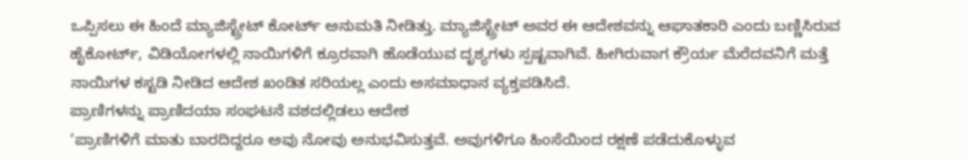ಒಪ್ಪಿಸಲು ಈ ಹಿಂದೆ ಮ್ಯಾಜಿಸ್ಟ್ರೇಟ್ ಕೋರ್ಟ್ ಅನುಮತಿ ನೀಡಿತ್ತು. ಮ್ಯಾಜಿಸ್ಟ್ರೇಟ್ ಅವರ ಈ ಆದೇಶವನ್ನು ಆಘಾತಕಾರಿ ಎಂದು ಬಣ್ಣಿಸಿರುವ ಹೈಕೋರ್ಟ್, ವಿಡಿಯೋಗಳಲ್ಲಿ ನಾಯಿಗಳಿಗೆ ಕ್ರೂರವಾಗಿ ಹೊಡೆಯುವ ದೃಶ್ಯಗಳು ಸ್ಪಷ್ಟವಾಗಿವೆ. ಹೀಗಿರುವಾಗ ಕ್ರೌರ್ಯ ಮೆರೆದವನಿಗೆ ಮತ್ತೆ ನಾಯಿಗಳ ಕಸ್ಟಡಿ ನೀಡಿದ ಆದೇಶ ಖಂಡಿತ ಸರಿಯಲ್ಲ ಎಂದು ಅಸಮಾಧಾನ ವ್ಯಕ್ತಪಡಿಸಿದೆ.
ಪ್ರಾಣಿಗಳನ್ನು ಪ್ರಾಣಿದಯಾ ಸಂಘಟನೆ ವಶದಲ್ಲಿಡಲು ಆದೇಶ
‘ಪ್ರಾಣಿಗಳಿಗೆ ಮಾತು ಬಾರದಿದ್ದರೂ ಅವು ನೋವು ಅನುಭವಿಸುತ್ತವೆ. ಅವುಗಳಿಗೂ ಹಿಂಸೆಯಿಂದ ರಕ್ಷಣೆ ಪಡೆದುಕೊಳ್ಳುವ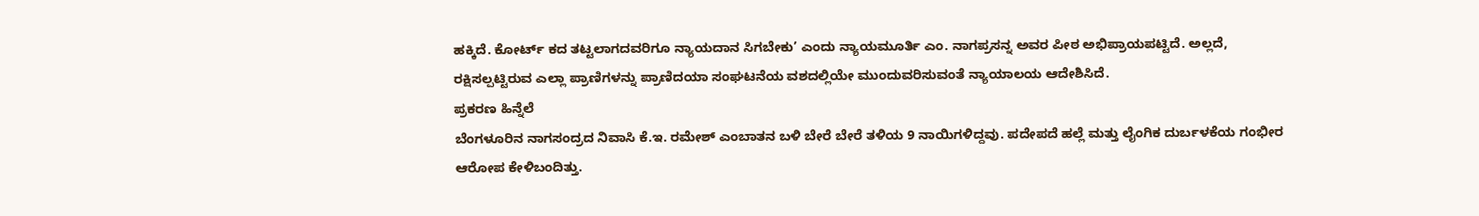ಹಕ್ಕಿದೆ. ಕೋರ್ಟ್ ಕದ ತಟ್ಟಲಾಗದವರಿಗೂ ನ್ಯಾಯದಾನ ಸಿಗಬೇಕು’ ಎಂದು ನ್ಯಾಯಮೂರ್ತಿ ಎಂ. ನಾಗಪ್ರಸನ್ನ ಅವರ ಪೀಠ ಅಭಿಪ್ರಾಯಪಟ್ಟಿದೆ. ಅಲ್ಲದೆ, ರಕ್ಷಿಸಲ್ಪಟ್ಟಿರುವ ಎಲ್ಲಾ ಪ್ರಾಣಿಗಳನ್ನು ಪ್ರಾಣಿದಯಾ ಸಂಘಟನೆಯ ವಶದಲ್ಲಿಯೇ ಮುಂದುವರಿಸುವಂತೆ ನ್ಯಾಯಾಲಯ ಆದೇಶಿಸಿದೆ.
ಪ್ರಕರಣ ಹಿನ್ನೆಲೆ
ಬೆಂಗಳೂರಿನ ನಾಗಸಂದ್ರದ ನಿವಾಸಿ ಕೆ.ಇ. ರಮೇಶ್ ಎಂಬಾತನ ಬಳಿ ಬೇರೆ ಬೇರೆ ತಳಿಯ 9 ನಾಯಿಗಳಿದ್ದವು. ಪದೇಪದೆ ಹಲ್ಲೆ ಮತ್ತು ಲೈಂಗಿಕ ದುರ್ಬಳಕೆಯ ಗಂಭೀರ ಆರೋಪ ಕೇಳಿಬಂದಿತ್ತು.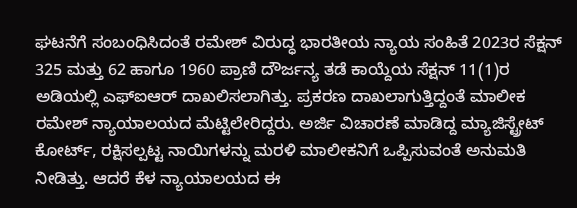ಘಟನೆಗೆ ಸಂಬಂಧಿಸಿದಂತೆ ರಮೇಶ್ ವಿರುದ್ಧ ಭಾರತೀಯ ನ್ಯಾಯ ಸಂಹಿತೆ 2023ರ ಸೆಕ್ಷನ್ 325 ಮತ್ತು 62 ಹಾಗೂ 1960 ಪ್ರಾಣಿ ದೌರ್ಜನ್ಯ ತಡೆ ಕಾಯ್ದೆಯ ಸೆಕ್ಷನ್ 11(1)ರ ಅಡಿಯಲ್ಲಿ ಎಫ್ಐಆರ್ ದಾಖಲಿಸಲಾಗಿತ್ತು. ಪ್ರಕರಣ ದಾಖಲಾಗುತ್ತಿದ್ದಂತೆ ಮಾಲೀಕ ರಮೇಶ್ ನ್ಯಾಯಾಲಯದ ಮೆಟ್ಟಿಲೇರಿದ್ದರು. ಅರ್ಜಿ ವಿಚಾರಣೆ ಮಾಡಿದ್ದ ಮ್ಯಾಜಿಸ್ಟ್ರೇಟ್ ಕೋರ್ಟ್, ರಕ್ಷಿಸಲ್ಪಟ್ಟ ನಾಯಿಗಳನ್ನು ಮರಳಿ ಮಾಲೀಕನಿಗೆ ಒಪ್ಪಿಸುವಂತೆ ಅನುಮತಿ ನೀಡಿತ್ತು. ಆದರೆ ಕೆಳ ನ್ಯಾಯಾಲಯದ ಈ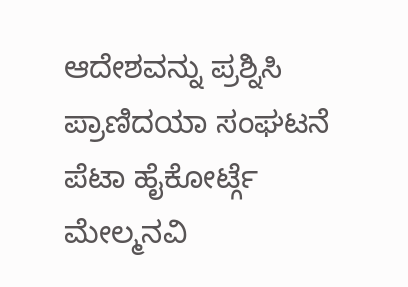ಆದೇಶವನ್ನು ಪ್ರಶ್ನಿಸಿ ಪ್ರಾಣಿದಯಾ ಸಂಘಟನೆ ಪೆಟಾ ಹೈಕೋರ್ಟ್ಗೆ ಮೇಲ್ಮನವಿ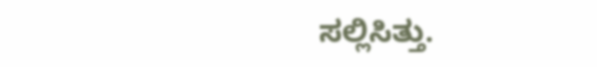ಸಲ್ಲಿಸಿತ್ತು.